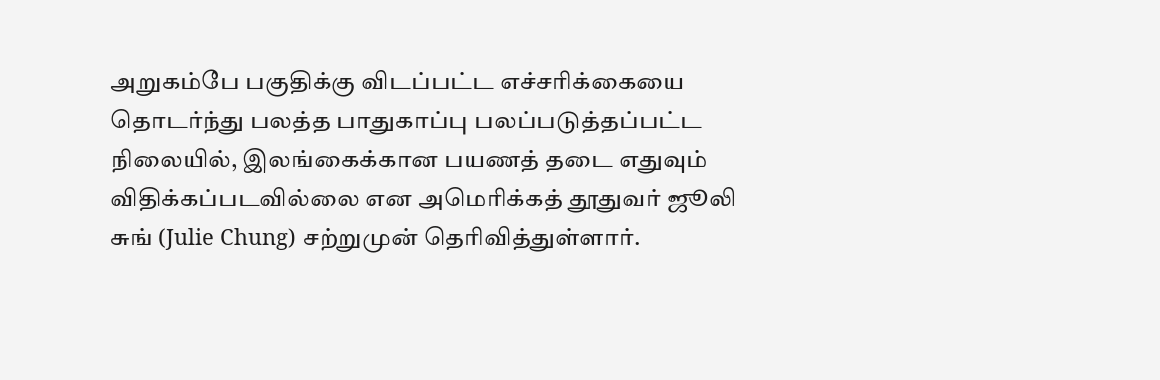அறுகம்பே பகுதிக்கு விடப்பட்ட எச்சரிக்கையை தொடர்ந்து பலத்த பாதுகாப்பு பலப்படுத்தப்பட்ட நிலையில், இலங்கைக்கான பயணத் தடை எதுவும் விதிக்கப்படவில்லை என அமெரிக்கத் தூதுவர் ஜூலி சுங் (Julie Chung) சற்றுமுன் தெரிவித்துள்ளார்.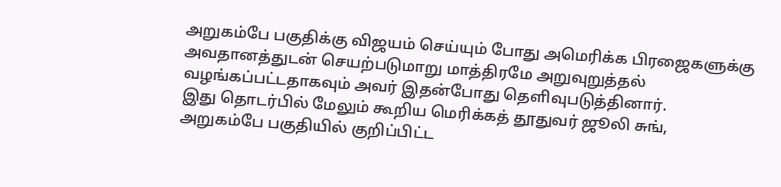அறுகம்பே பகுதிக்கு விஜயம் செய்யும் போது அமெரிக்க பிரஜைகளுக்கு அவதானத்துடன் செயற்படுமாறு மாத்திரமே அறுவுறுத்தல் வழங்கப்பட்டதாகவும் அவர் இதன்போது தெளிவுபடுத்தினார்.
இது தொடர்பில் மேலும் கூறிய மெரிக்கத் தூதுவர் ஜூலி சுங்,
அறுகம்பே பகுதியில் குறிப்பிட்ட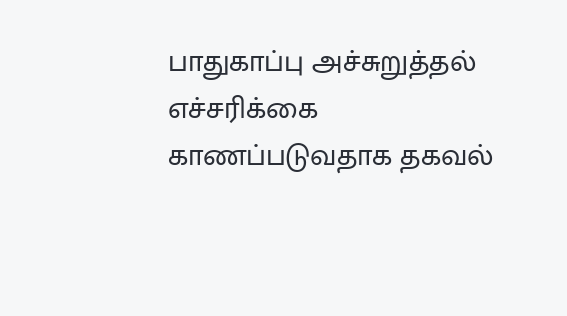பாதுகாப்பு அச்சுறுத்தல் எச்சரிக்கை காணப்படுவதாக தகவல்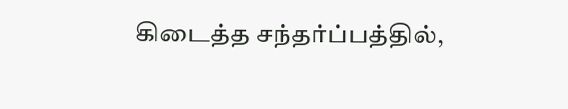கிடைத்த சந்தர்ப்பத்தில்,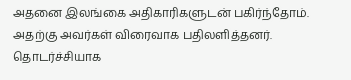அதனை இலங்கை அதிகாரிகளுடன் பகிர்ந்தோம்.
அதற்கு அவர்கள் விரைவாக பதிலளித்தனர்.
தொடர்ச்சியாக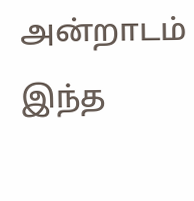அன்றாடம் இந்த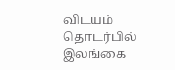விடயம் தொடர்பில் இலங்கை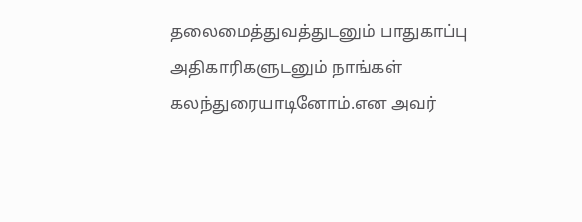தலைமைத்துவத்துடனும் பாதுகாப்பு அதிகாரிகளுடனும் நாங்கள் கலந்துரையாடினோம்.என அவர்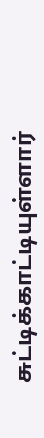சுட்டிக்காட்டியுள்ளார்